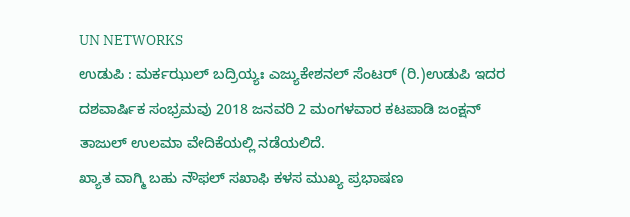UN NETWORKS
ಉಡುಪಿ : ಮರ್ಕಝುಲ್ ಬದ್ರಿಯ್ಯಃ ಎಜ್ಯುಕೇಶನಲ್ ಸೆಂಟರ್ (ರಿ.)ಉಡುಪಿ ಇದರ ದಶವಾರ್ಷಿಕ ಸಂಭ್ರಮವು 2018 ಜನವರಿ 2 ಮಂಗಳವಾರ ಕಟಪಾಡಿ ಜಂಕ್ಷನ್ ತಾಜುಲ್ ಉಲಮಾ ವೇದಿಕೆಯಲ್ಲಿ ನಡೆಯಲಿದೆ.
ಖ್ಯಾತ ವಾಗ್ಮಿ ಬಹು ನೌಫಲ್ ಸಖಾಫಿ ಕಳಸ ಮುಖ್ಯ ಪ್ರಭಾಷಣ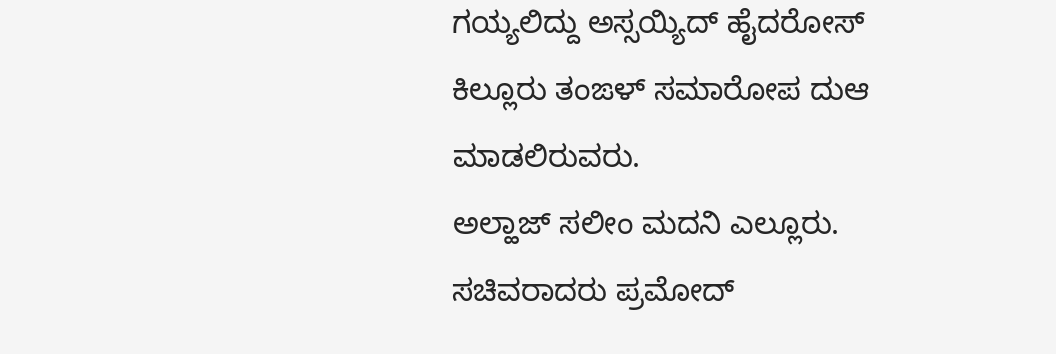ಗಯ್ಯಲಿದ್ದು ಅಸ್ಸಯ್ಯಿದ್ ಹೈದರೋಸ್ ಕಿಲ್ಲೂರು ತಂಙಳ್ ಸಮಾರೋಪ ದುಆ ಮಾಡಲಿರುವರು.
ಅಲ್ಹಾಜ್ ಸಲೀಂ ಮದನಿ ಎಲ್ಲೂರು. ಸಚಿವರಾದರು ಪ್ರಮೋದ್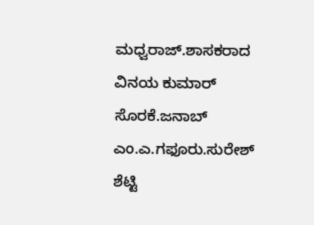ಮಧ್ವರಾಜ್.ಶಾಸಕರಾದ ವಿನಯ ಕುಮಾರ್ ಸೊರಕೆ.ಜನಾಬ್ ಎಂ.ಎ.ಗಫೂರು.ಸುರೇಶ್ ಶೆಟ್ಟಿ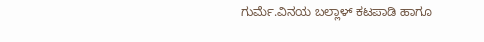ಗುರ್ಮೆ.ವಿನಯ ಬಲ್ಲಾಳ್ ಕಟಪಾಡಿ ಹಾಗೂ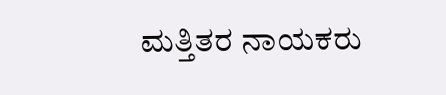ಮತ್ತಿತರ ನಾಯಕರು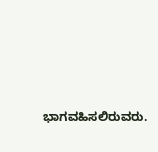ಭಾಗವಹಿಸಲಿರುವರು.